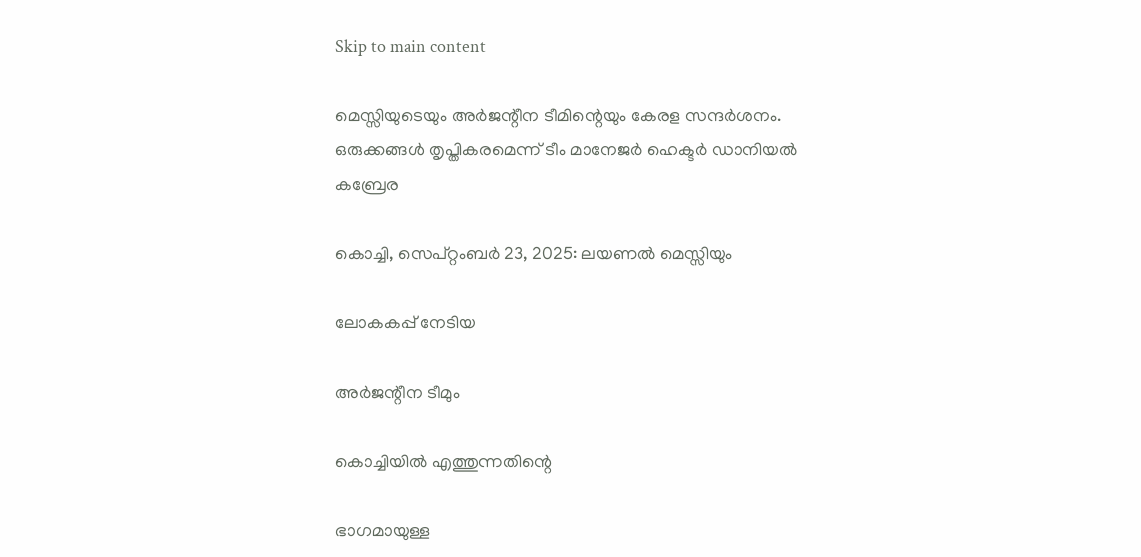Skip to main content

മെസ്സിയുടെയും അർജന്റീന ടീമിന്റെയും കേരള സന്ദർശനം. ഒരുക്കങ്ങൾ തൃപ്തികരമെന്ന് ടീം മാനേജർ ഹെക്ടർ ഡാനിയൽ കബ്രേര

കൊച്ചി, സെപ്റ്റംബർ 23, 2025: ലയണൽ മെസ്സിയും

ലോകകപ്പ് നേടിയ

അർജന്റീന ടീമും

കൊച്ചിയിൽ എത്തുന്നതിന്റെ

ഭാഗമായുള്ള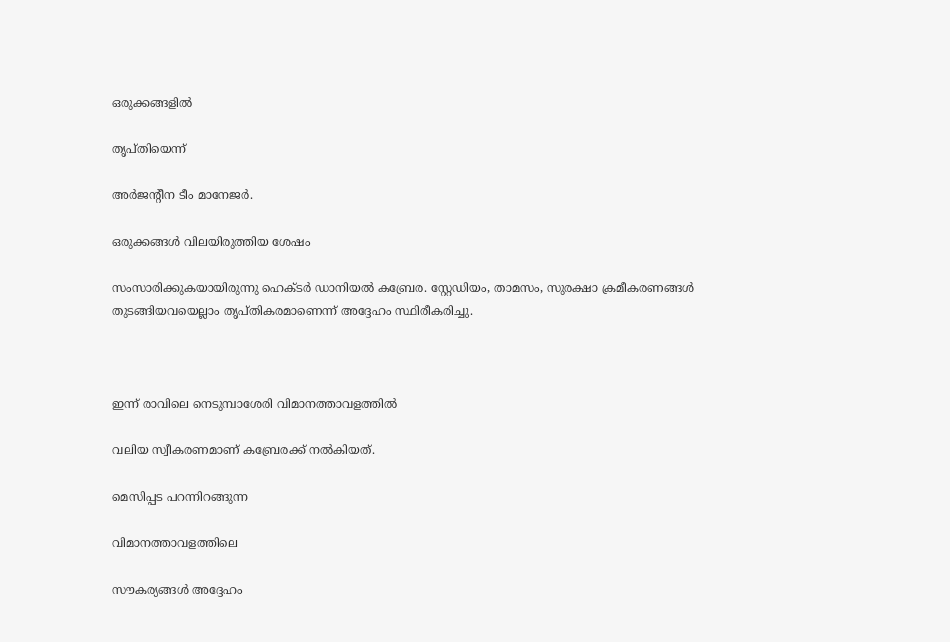ഒരുക്കങ്ങളിൽ

തൃപ്തിയെന്ന്

അർജന്റീന ടീം മാനേജർ.

ഒരുക്കങ്ങൾ വിലയിരുത്തിയ ശേഷം

സംസാരിക്കുകയായിരുന്നു ഹെക്ടർ ഡാനിയൽ കബ്രേര. സ്റ്റേഡിയം, താമസം, സുരക്ഷാ ക്രമീകരണങ്ങൾ തുടങ്ങിയവയെല്ലാം തൃപ്തികരമാണെന്ന് അദ്ദേഹം സ്ഥിരീകരിച്ചു.



ഇന്ന് രാവിലെ നെടുമ്പാശേരി വിമാനത്താവളത്തിൽ

വലിയ സ്വീകരണമാണ് കബ്രേരക്ക് നൽകിയത്.

മെസിപ്പട പറന്നിറങ്ങുന്ന

വിമാനത്താവളത്തിലെ

സൗകര്യങ്ങൾ അദ്ദേഹം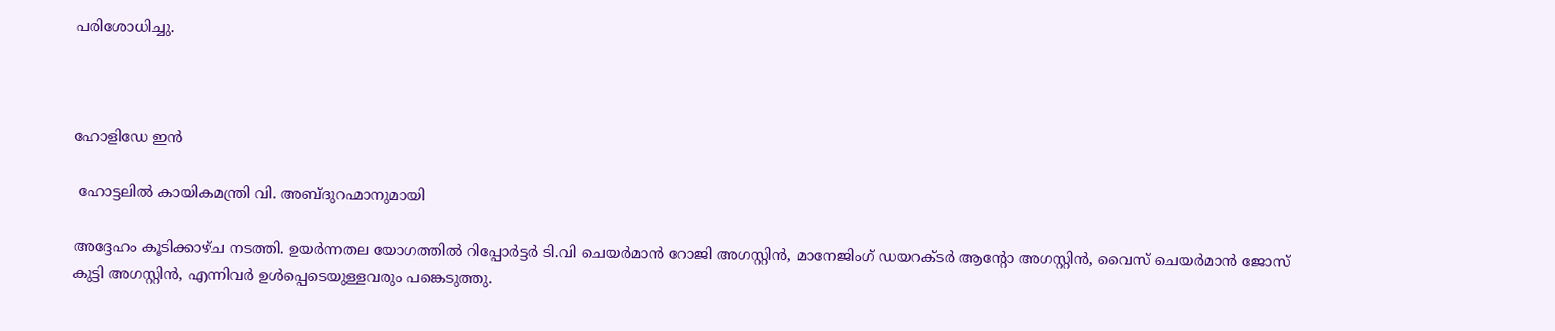പരിശോധിച്ചു.



ഹോളിഡേ ഇൻ

 ഹോട്ടലിൽ കായികമന്ത്രി വി. അബ്ദുറഹ്മാനുമായി

അദ്ദേഹം കൂടിക്കാഴ്ച നടത്തി. ഉയർന്നതല യോഗത്തിൽ റിപ്പോർട്ടർ ടി.വി ചെയർമാൻ റോജി അഗസ്റ്റിൻ, മാനേജിംഗ് ഡയറക്ടർ ആന്റോ അഗസ്റ്റിൻ, വൈസ് ചെയർമാൻ ജോസ് കുട്ടി അഗസ്റ്റിൻ, എന്നിവർ ഉൾപ്പെടെയുള്ളവരും പങ്കെടുത്തു.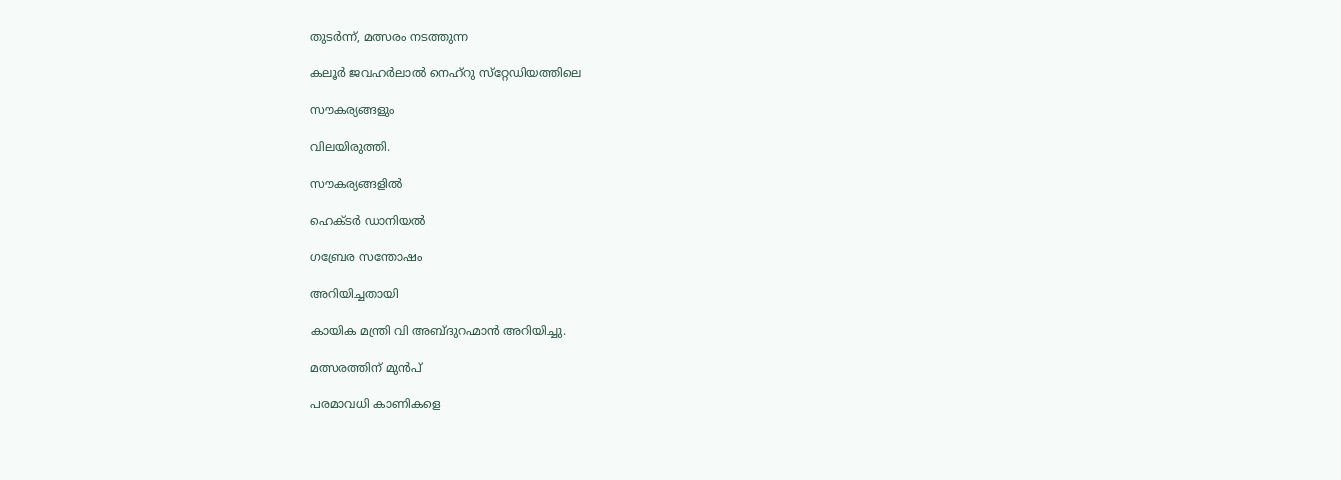തുടർന്ന്, മത്സരം നടത്തുന്ന

കലൂർ ജവഹർലാൽ നെഹ്റു സ്‌റ്റേഡിയത്തിലെ

സൗകര്യങ്ങളും

വിലയിരുത്തി.

സൗകര്യങ്ങളിൽ

ഹെക്ടർ ഡാനിയൽ

ഗബ്രേര സന്തോഷം

അറിയിച്ചതായി

കായിക മന്ത്രി വി അബ്ദുറഹ്മാൻ അറിയിച്ചു.

മത്സരത്തിന് മുൻപ്

പരമാവധി കാണികളെ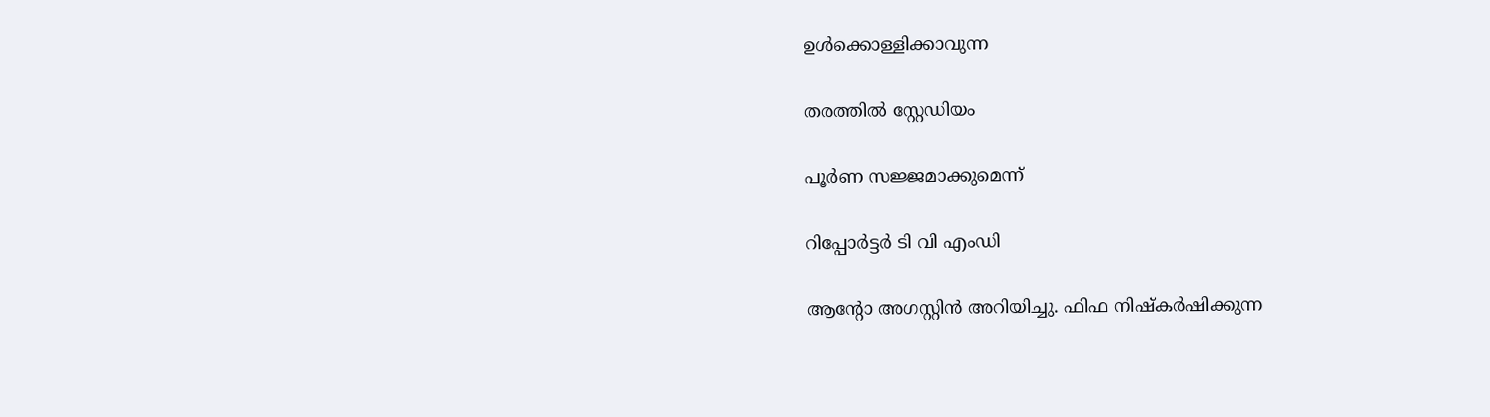ഉൾക്കൊള്ളിക്കാവുന്ന

തരത്തിൽ സ്റ്റേഡിയം

പൂർണ സജ്ജമാക്കുമെന്ന്

റിപ്പോർട്ടർ ടി വി എംഡി

ആന്റോ അഗസ്റ്റിൻ അറിയിച്ചു. ഫിഫ നിഷ്കർഷിക്കുന്ന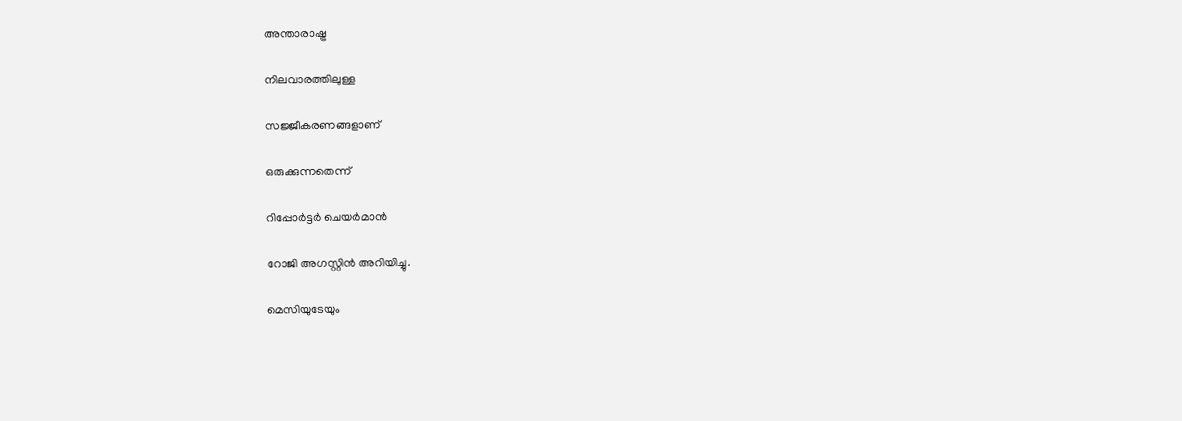അന്താരാഷ്ട്ര

നിലവാരത്തിലുള്ള

സജ്ജീകരണങ്ങളാണ്

ഒരുക്കുന്നതെന്ന്

റിപ്പോർട്ടർ ചെയർമാൻ

റോജി അഗസ്റ്റിൻ അറിയിച്ചു.

മെസിയുടേയും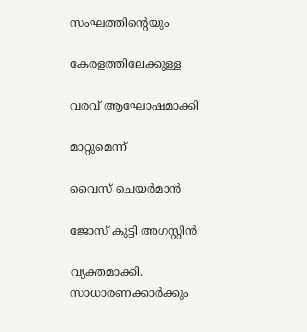സംഘത്തിന്റെയും

കേരളത്തിലേക്കുള്ള

വരവ് ആഘോഷമാക്കി

മാറ്റുമെന്ന്

വൈസ് ചെയർമാൻ

ജോസ് കുട്ടി അഗസ്റ്റിൻ

വ്യക്തമാക്കി. സാധാരണക്കാർക്കും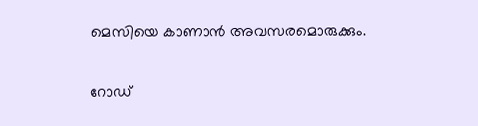മെസിയെ കാണാൻ അവസരമൊരുക്കും.

റോഡ്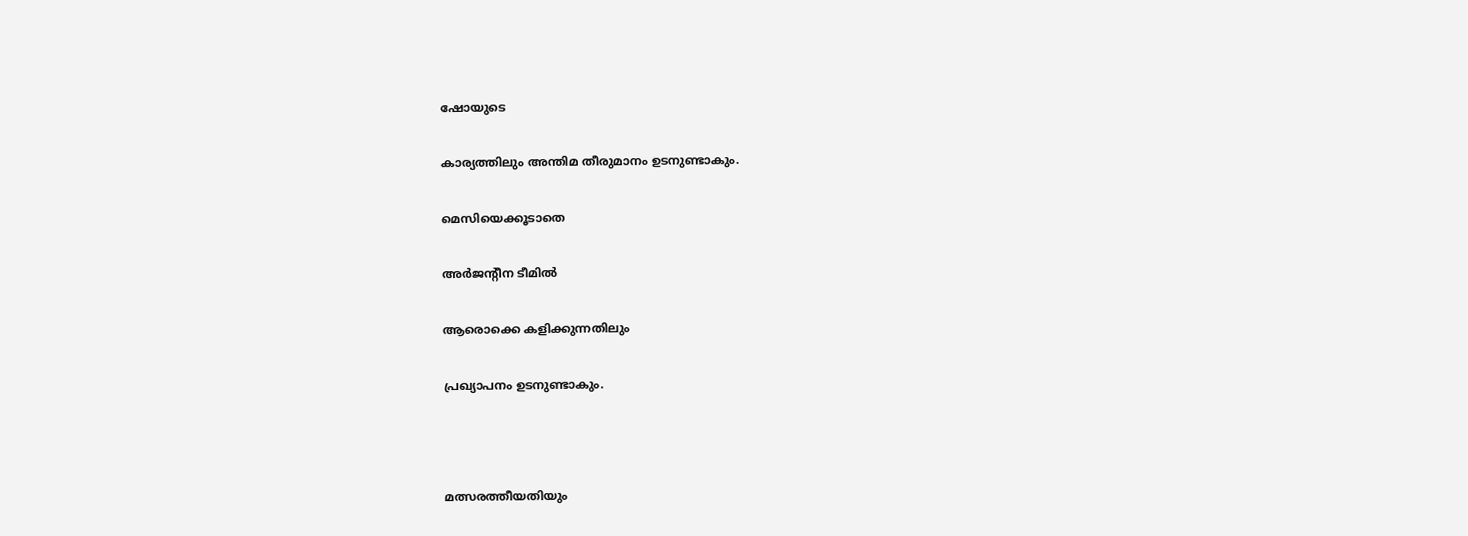ഷോയുടെ

കാര്യത്തിലും അന്തിമ തീരുമാനം ഉടനുണ്ടാകും.

മെസിയെക്കൂടാതെ

അർജന്റീന ടീമിൽ

ആരൊക്കെ കളിക്കുന്നതിലും

പ്രഖ്യാപനം ഉടനുണ്ടാകും.



മത്സരത്തീയതിയും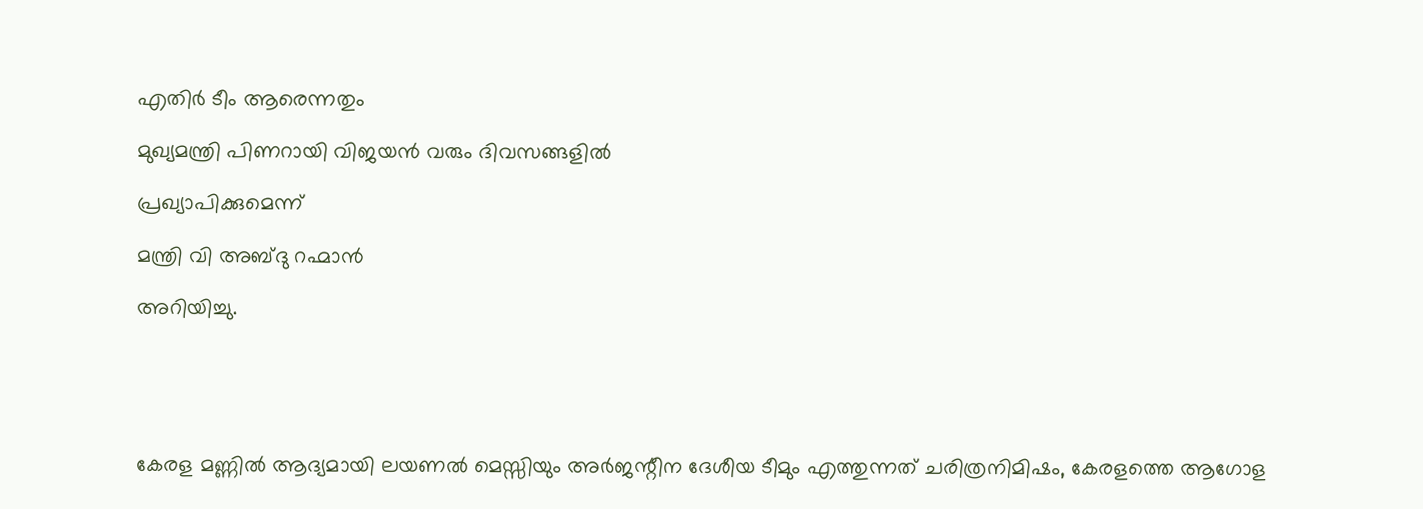എതിർ ടീം ആരെന്നതും

മുഖ്യമന്ത്രി പിണറായി വിജയൻ വരും ദിവസങ്ങളിൽ

പ്രഖ്യാപിക്കുമെന്ന്

മന്ത്രി വി അബ്ദു റഹ്മാൻ

അറിയിച്ചു.





കേരള മണ്ണിൽ ആദ്യമായി ലയണൽ മെസ്സിയും അർജന്റീന ദേശീയ ടീമും എത്തുന്നത് ചരിത്രനിമിഷം, കേരളത്തെ ആഗോള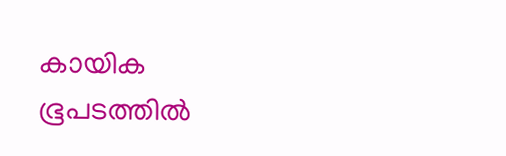കായിക ഭൂപടത്തിൽ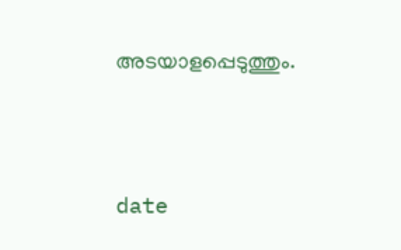അടയാളപ്പെടുത്തും.





date